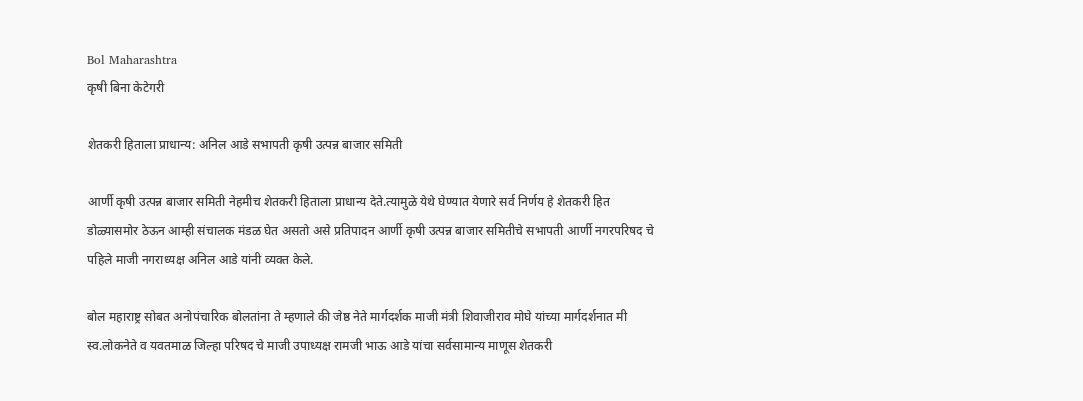Bol Maharashtra
कृषी बिना केटेगरी

शेतकरी हिताला प्राधान्य: अनिल आडे सभापती कृषी उत्पन्न बाजार समिती

आर्णी कृषी उत्पन्न बाजार समिती नेहमीच शेतकरी हिताला प्राधान्य देते.त्यामुळे येथे घेण्यात येणारे सर्व निर्णय हे शेतकरी हित डोळ्यासमोर ठेऊन आम्ही संचालक मंडळ घेत असतो असे प्रतिपादन आर्णी कृषी उत्पन्न बाजार समितीचे सभापती आर्णी नगरपरिषद चे पहिले माजी नगराध्यक्ष अनिल आडे यांनी व्यक्त केले.

बोल महाराष्ट्र सोबत अनोपंचारिक बोलतांना ते म्हणाले की जेष्ठ नेते मार्गदर्शक माजी मंत्री शिवाजीराव मोघे यांच्या मार्गदर्शनात मी स्व.लोकनेते व यवतमाळ जिल्हा परिषद चे माजी उपाध्यक्ष रामजी भाऊ आडे यांचा सर्वसामान्य माणूस शेतकरी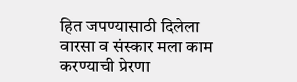हित जपण्यासाठी दिलेला वारसा व संस्कार मला काम करण्याची प्रेरणा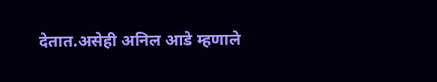देतात.असेही अनिल आडे म्हणाले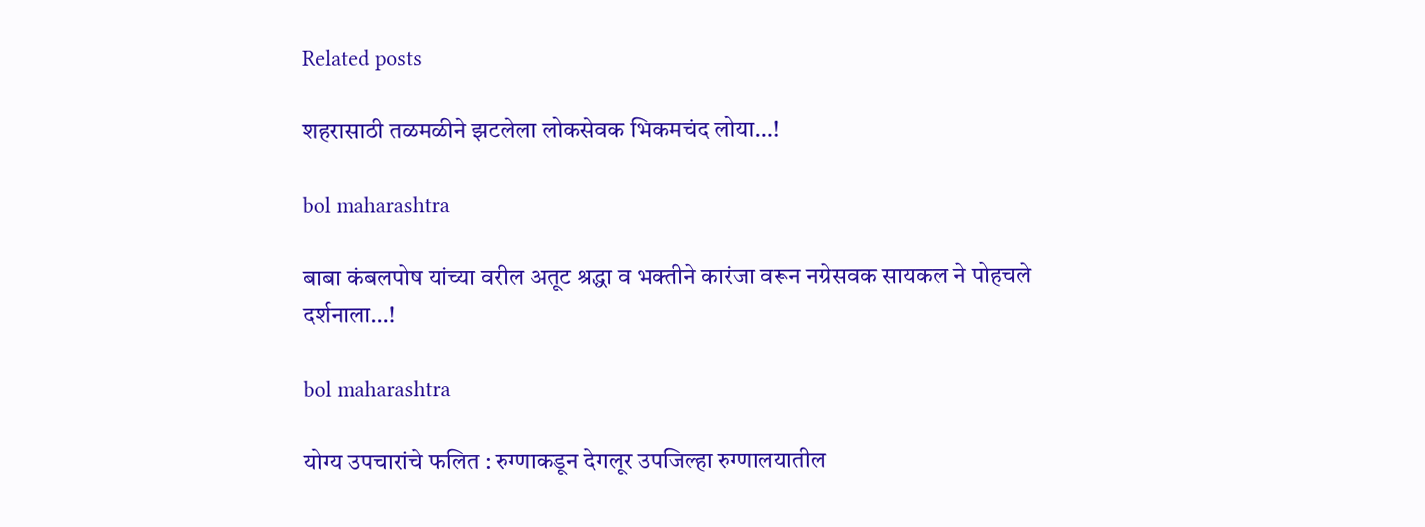Related posts

शहरासाठी तळमळीने झटलेला लोकसेवक भिकमचंद लोया…!

bol maharashtra

बाबा कंबलपोष यांच्या वरील अतूट श्रद्धा व भक्तीने कारंजा वरून नग्रेसवक सायकल ने पोहचले दर्शनाला…!

bol maharashtra

योग्य उपचारांचे फलित : रुग्णाकडून देगलूर उपजिल्हा रुग्णालयातील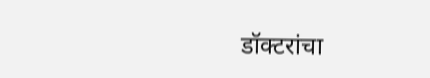डॉक्टरांचा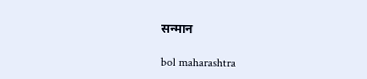सन्मान

bol maharashtra